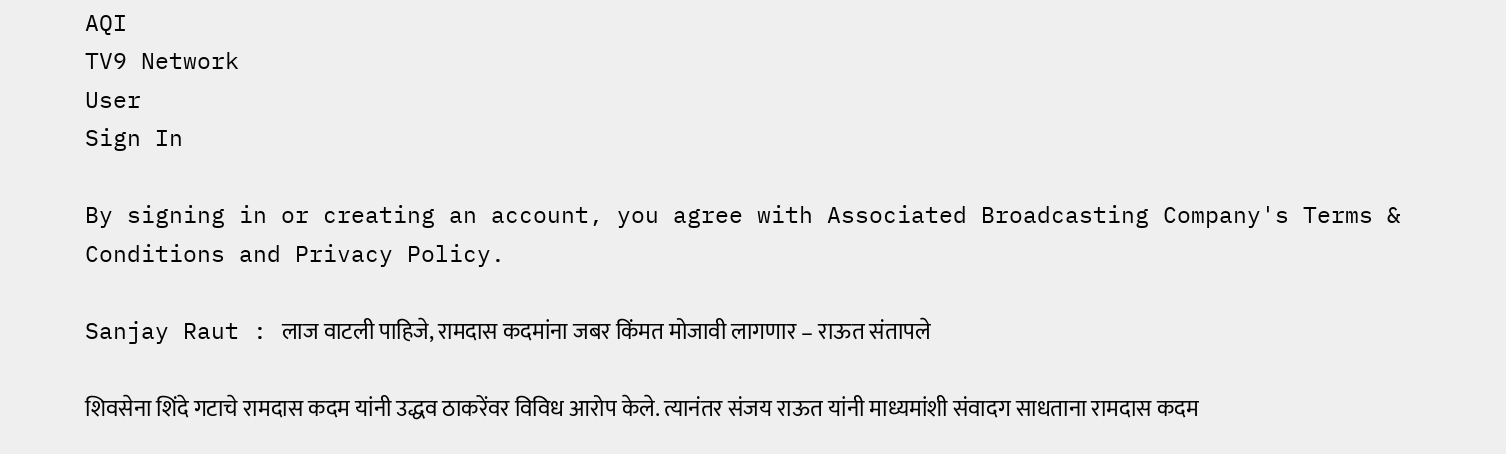AQI
TV9 Network
User
Sign In

By signing in or creating an account, you agree with Associated Broadcasting Company's Terms & Conditions and Privacy Policy.

Sanjay Raut : लाज वाटली पाहिजे, रामदास कदमांना जबर किंमत मोजावी लागणार – राऊत संतापले

शिवसेना शिंदे गटाचे रामदास कदम यांनी उद्धव ठाकरेंवर विविध आरोप केले. त्यानंतर संजय राऊत यांनी माध्यमांशी संवादग साधताना रामदास कदम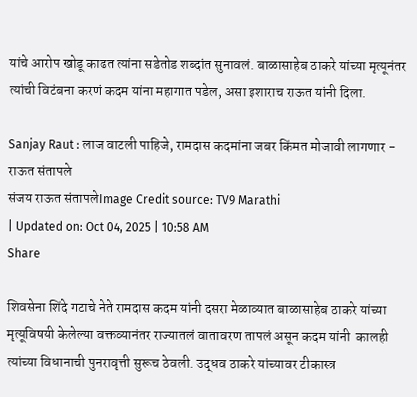यांचे आरोप खोडू काढत त्यांना सडेतोड शब्दांत सुनावलं. बाळासाहेब ठाकरे यांच्या मृत्यूनंतर त्यांची विटंबना करणं कदम यांना महागात पडेल, असा इशाराच राऊत यांनी दिला.

Sanjay Raut : लाज वाटली पाहिजे, रामदास कदमांना जबर किंमत मोजावी लागणार - राऊत संतापले
संजय राऊत संतापलेImage Credit source: TV9 Marathi
| Updated on: Oct 04, 2025 | 10:58 AM
Share

शिवसेना शिंदे गटाचे नेते रामदास कदम यांनी दसरा मेळाव्यात बाळासाहेब ठाकरे यांच्या मृत्यूविषयी केलेल्या वक्तव्यानंतर राज्यातलं वातावरण तापलं असून कदम यांनी  कालही त्यांच्या विधानाची पुनरावृत्ती सुरूच ठेवली. उद्धव ठाकरे यांच्यावर टीकास्त्र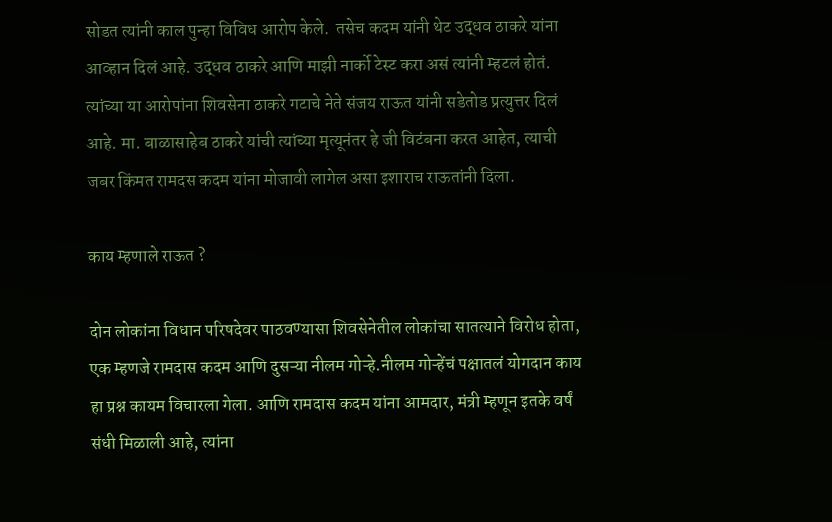सोडत त्यांनी काल पुन्हा विविध आरोप केले.  तसेच कदम यांनी थेट उद्धव ठाकरे यांना आव्हान दिलं आहे. उद्धव ठाकरे आणि माझी नार्को टेस्ट करा असं त्यांनी म्हटलं होतं. त्यांच्या या आरोपांना शिवसेना ठाकरे गटाचे नेते संजय राऊत यांनी सडेतोड प्रत्युत्तर दिलं आहे. मा. बाळासाहेब ठाकरे यांची त्यांच्या मृत्यूनंतर हे जी विटंबना करत आहेत, त्याची जबर किंमत रामदस कदम यांना मोजावी लागेल असा इशाराच राऊतांनी दिला.

काय म्हणाले राऊत ?

दोन लोकांना विधान परिषदेवर पाठवण्यासा शिवसेनेतील लोकांचा सातत्याने विरोध होता, एक म्हणजे रामदास कदम आणि दुसऱ्या नीलम गोऱ्हे.नीलम गोऱ्हेंचं पक्षातलं योगदान काय हा प्रश्न कायम विचारला गेला. आणि रामदास कदम यांना आमदार, मंत्री म्हणून इतके वर्षं संधी मिळाली आहे, त्यांना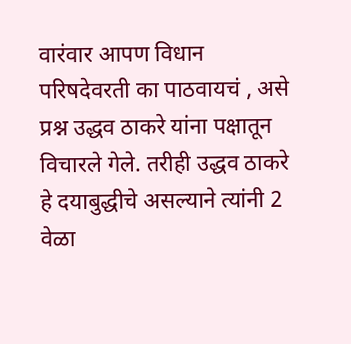वारंवार आपण विधान परिषदेवरती का पाठवायचं , असे प्रश्न उद्धव ठाकरे यांना पक्षातून विचारले गेले. तरीही उद्धव ठाकरे हे दयाबुद्धीचे असल्याने त्यांनी 2 वेळा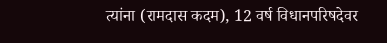त्यांना (रामदास कदम), 12 वर्ष विधानपरिषदेवर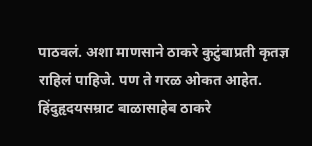पाठवलं. अशा माणसाने ठाकरे कुटुंबाप्रती कृतज्ञ राहिलं पाहिजे. पण ते गरळ ओकत आहेत. हिंदुहृदयसम्राट बाळासाहेब ठाकरे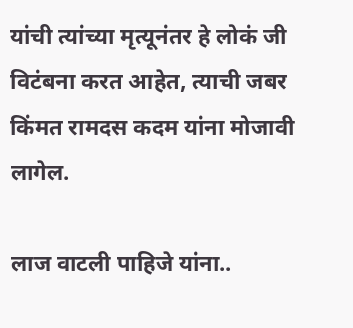यांची त्यांच्या मृत्यूनंतर हे लोकं जी विटंबना करत आहेत, त्याची जबर किंमत रामदस कदम यांना मोजावी लागेल.

लाज वाटली पाहिजे यांना..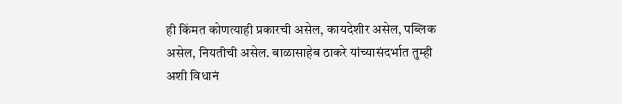ही किंमत कोणत्याही प्रकारची असेल, कायदेशीर असेल, पब्लिक असेल, नियतीची असेल. बाळासाहेब ठाकरे यांच्यासंदर्भात तुम्ही अशी विधानं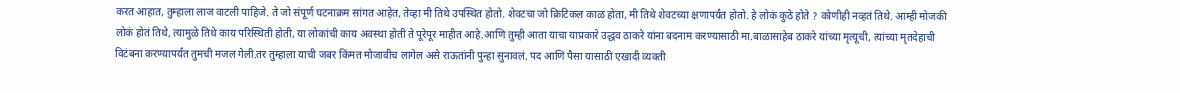करत आहात, तुम्हाला लाज वाटली पाहिजे. ते जो संपूर्ण घटनाक्रम सांगत आहेत, तेव्हा मी तिथे उपस्थित होतो. शेवटचा जो क्रिटिकल काळ होता, मी तिथे शेवटच्या क्षणापर्यंत होतो. हे लोकं कुठे होते ? कोणीही नव्हतं तिथे. आम्ही मोजकी लोकं होतं तिथे, त्यामुळे तिथे काय परिस्थिती होती, या लोकांची काय अवस्था होती ते पूरेपूर माहीत आहे.आणि तुम्ही आता याचा याप्रकारे उद्धव ठाकरे यांना बदनाम करण्यासाठी मा.बाळासाहेब ठाकरे यांच्या मृत्यूची, त्यांच्या मृतदेहाची विटंबना करण्यापर्यंत तुमची मजल गेली.तर तुम्हाला याची जबर किंमत मोजावीच लागेल असे राऊतांनी पुन्हा सुनावलं. पद आणि पैसा यासाठी एखादी व्यक्ती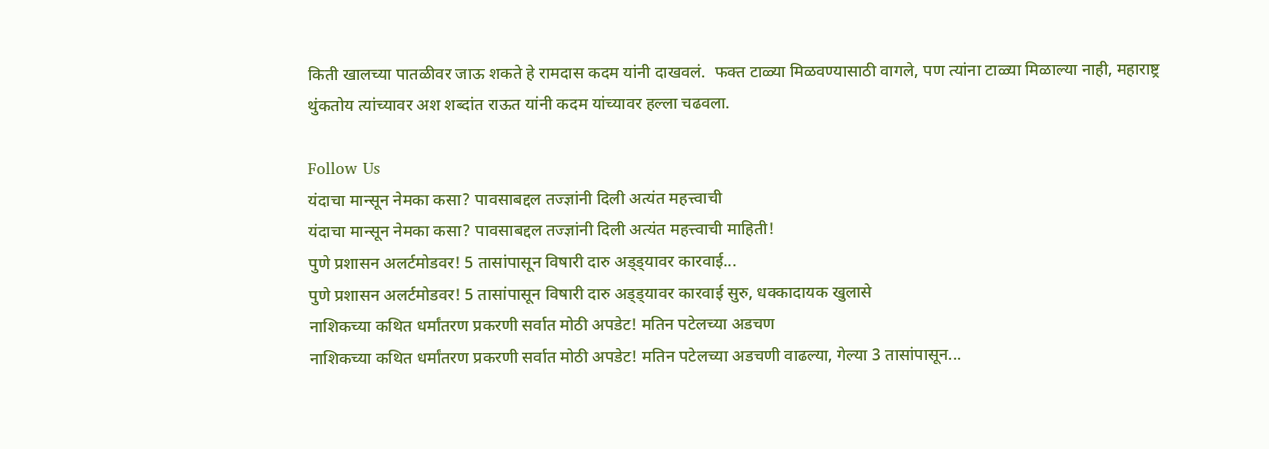किती खालच्या पातळीवर जाऊ शकते हे रामदास कदम यांनी दाखवलं.  फक्त टाळ्या मिळवण्यासाठी वागले, पण त्यांना टाळ्या मिळाल्या नाही, महाराष्ट्र थुंकतोय त्यांच्यावर अश शब्दांत राऊत यांनी कदम यांच्यावर हल्ला चढवला.

Follow Us
यंदाचा मान्सून नेमका कसा? पावसाबद्दल तज्ज्ञांनी दिली अत्यंत महत्त्वाची
यंदाचा मान्सून नेमका कसा? पावसाबद्दल तज्ज्ञांनी दिली अत्यंत महत्त्वाची माहिती!
पुणे प्रशासन अलर्टमोडवर! 5 तासांपासून विषारी दारु अड्ड्यावर कारवाई...
पुणे प्रशासन अलर्टमोडवर! 5 तासांपासून विषारी दारु अड्ड्यावर कारवाई सुरु, धक्कादायक खुलासे
नाशिकच्या कथित धर्मांतरण प्रकरणी सर्वात मोठी अपडेट! मतिन पटेलच्या अडचण
नाशिकच्या कथित धर्मांतरण प्रकरणी सर्वात मोठी अपडेट! मतिन पटेलच्या अडचणी वाढल्या, गेल्या 3 तासांपासून...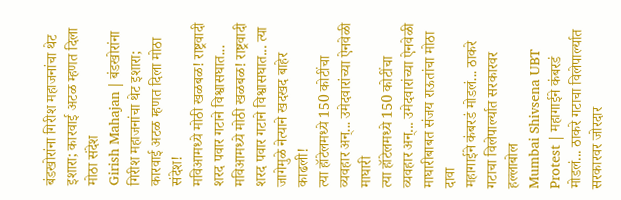बंडखोरांना गिरीश महाजनांचा थेट इशारा; कारवाई अटळ म्हणत दिला मोठा संदेश
Girish Mahajan | बंडखोरांना गिरीश महाजनांचा थेट इशारा; कारवाई अटळ म्हणत दिला मोठा संदेश!
मविआमध्ये मोठी खळबळ! राष्ट्रवादी शरद पवार गटाने विश्वासघात...
मविआमध्ये मोठी खळबळ! राष्ट्रवादी शरद पवार गटाने विश्वासघात... त्या जागेमुळे नेत्याने खदखद बाहेर काढली!
त्या हॉटेलमध्ये 150 कोटींचा व्यवहार अन्... उमेदवारांच्या ऐनवेळी माघारी
त्या हॉटेलमध्ये 150 कोटींचा व्यवहार अन्... उमेदवारांच्या ऐनवेळी माघारीबाबत संजय राऊतांचा मोठा दावा
महागाईने कंबरडं मोडलं... ठाकरे गटाचा विलेपार्ल्यात सरकारवर हल्लाबोल
Mumbai Shivsena UBT Protest | महागाईने कंबरडं मोडलं... ठाकरे गटाचा विलेपार्ल्यात सरकारवर जोरदार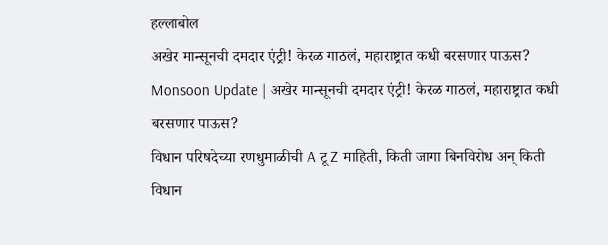हल्लाबोल
अखेर मान्सूनची दमदार एंट्री! केरळ गाठलं, महाराष्ट्रात कधी बरसणार पाऊस?
Monsoon Update | अखेर मान्सूनची दमदार एंट्री! केरळ गाठलं, महाराष्ट्रात कधी बरसणार पाऊस?
विधान परिषदेच्या रणधुमाळीची A टू Z माहिती, किती जागा बिनविरोध अन् किती
विधान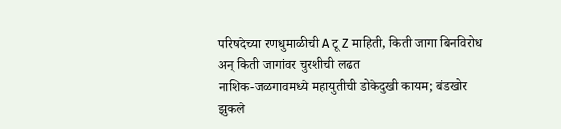परिषदेच्या रणधुमाळीची A टू Z माहिती, किती जागा बिनविरोध अन् किती जागांवर चुरशीची लढत
नाशिक-जळगावमध्ये महायुतीची डोकेदुखी कायम; बंडखोर झुकले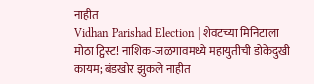नाहीत
Vidhan Parishad Election | शेवटच्या मिनिटाला मोठा ट्विस्ट! नाशिक-जळगावमध्ये महायुतीची डोकेदुखी कायम; बंडखोर झुकले नाहीत